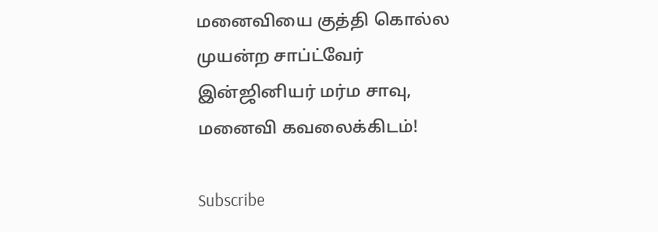மனைவியை குத்தி கொல்ல முயன்ற சாப்ட்வேர் இன்ஜினியர் மர்ம சாவு, மனைவி கவலைக்கிடம்!

Subscribe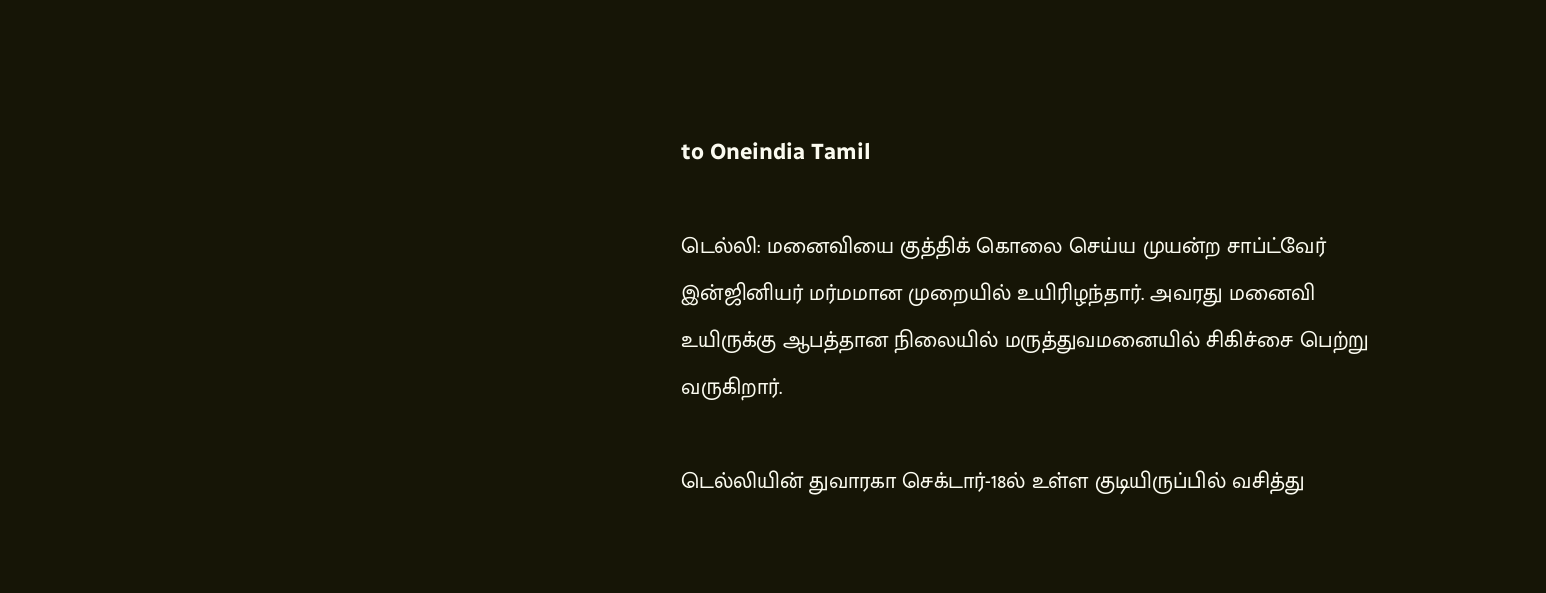to Oneindia Tamil

டெல்லி: மனைவியை குத்திக் கொலை செய்ய முயன்ற சாப்ட்வேர் இன்ஜினியர் மர்மமான முறையில் உயிரிழந்தார். அவரது மனைவி உயிருக்கு ஆபத்தான நிலையில் மருத்துவமனையில் சிகிச்சை பெற்று வருகிறார்.

டெல்லியின் துவாரகா செக்டார்-18ல் உள்ள குடியிருப்பில் வசித்து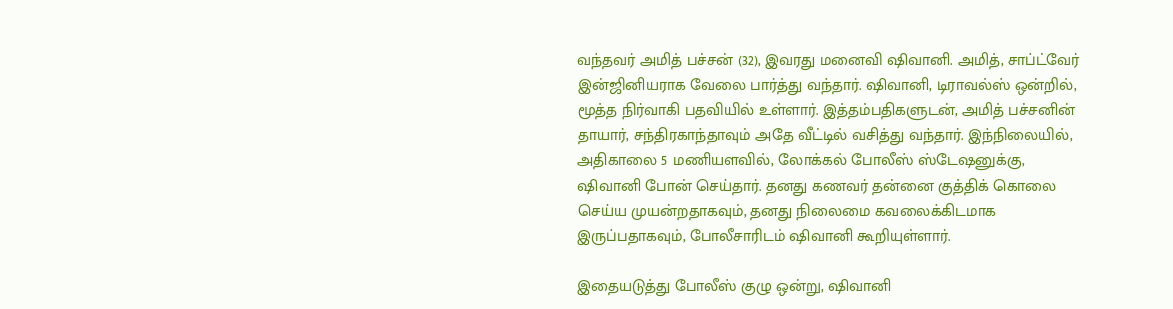வந்தவர் அமித் பச்சன் (32), இவரது மனைவி ஷிவானி. அமித், சாப்ட்வேர் இன்ஜினியராக வேலை பார்த்து வந்தார். ஷிவானி, டிராவல்ஸ் ஒன்றில், மூத்த நிர்வாகி பதவியில் உள்ளார். இத்தம்பதிகளுடன், அமித் பச்சனின் தாயார், சந்திரகாந்தாவும் அதே வீட்டில் வசித்து வந்தார். இந்நிலையில், அதிகாலை 5 மணியளவில், லோக்கல் போலீஸ் ஸ்டேஷனுக்கு, ஷிவானி போன் செய்தார். தனது கணவர் தன்னை குத்திக் கொலை செய்ய முயன்றதாகவும், தனது நிலைமை கவலைக்கிடமாக இருப்பதாகவும், போலீசாரிடம் ஷிவானி கூறியுள்ளார்.

இதையடுத்து போலீஸ் குழு ஒன்று, ஷிவானி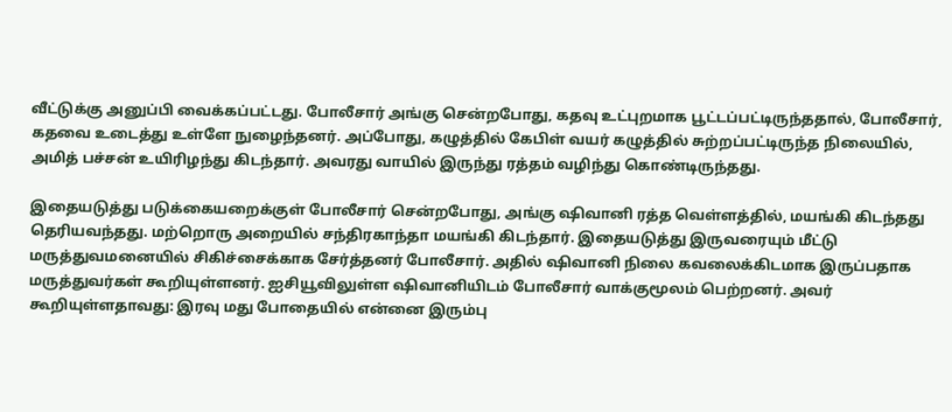வீட்டுக்கு அனுப்பி வைக்கப்பட்டது. போலீசார் அங்கு சென்றபோது, கதவு உட்புறமாக பூட்டப்பட்டிருந்ததால், போலீசார், கதவை உடைத்து உள்ளே நுழைந்தனர். அப்போது, கழுத்தில் கேபிள் வயர் கழுத்தில் சுற்றப்பட்டிருந்த நிலையில், அமித் பச்சன் உயிரிழந்து கிடந்தார். அவரது வாயில் இருந்து ரத்தம் வழிந்து கொண்டிருந்தது.

இதையடுத்து படுக்கையறைக்குள் போலீசார் சென்றபோது, அங்கு ஷிவானி ரத்த வெள்ளத்தில், மயங்கி கிடந்தது தெரியவந்தது. மற்றொரு அறையில் சந்திரகாந்தா மயங்கி கிடந்தார். இதையடுத்து இருவரையும் மீட்டு மருத்துவமனையில் சிகிச்சைக்காக சேர்த்தனர் போலீசார். அதில் ஷிவானி நிலை கவலைக்கிடமாக இருப்பதாக மருத்துவர்கள் கூறியுள்ளனர். ஐசியூவிலுள்ள ஷிவானியிடம் போலீசார் வாக்குமூலம் பெற்றனர். அவர் கூறியுள்ளதாவது: இரவு மது போதையில் என்னை இரும்பு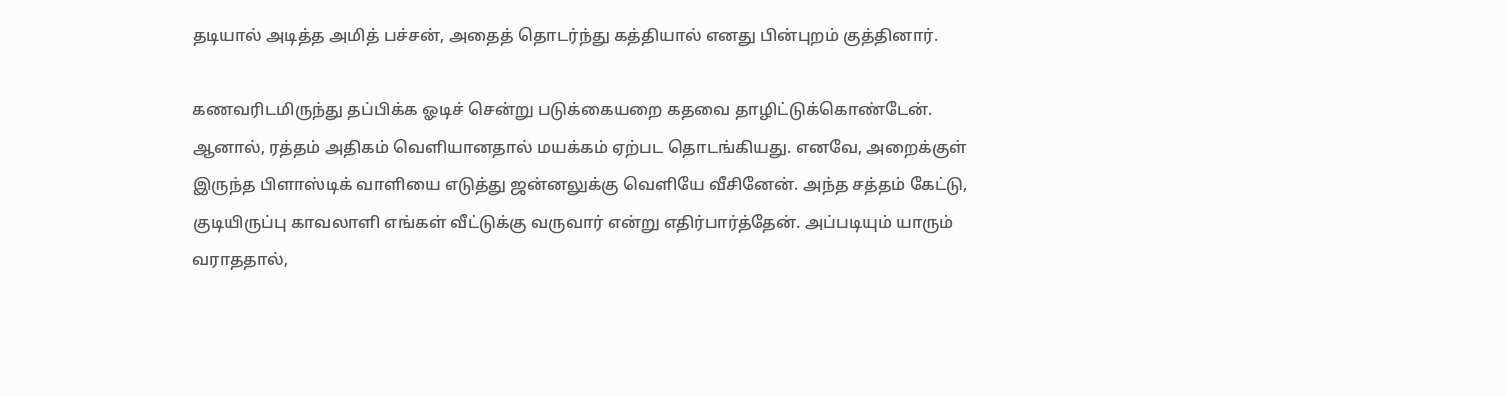தடியால் அடித்த அமித் பச்சன், அதைத் தொடர்ந்து கத்தியால் எனது பின்புறம் குத்தினார்.

கணவரிடமிருந்து தப்பிக்க ஓடிச் சென்று படுக்கையறை கதவை தாழிட்டுக்கொண்டேன். ஆனால், ரத்தம் அதிகம் வெளியானதால் மயக்கம் ஏற்பட தொடங்கியது. எனவே, அறைக்குள் இருந்த பிளாஸ்டிக் வாளியை எடுத்து ஜன்னலுக்கு வெளியே வீசினேன். அந்த சத்தம் கேட்டு, குடியிருப்பு காவலாளி எங்கள் வீட்டுக்கு வருவார் என்று எதிர்பார்த்தேன். அப்படியும் யாரும் வராததால்,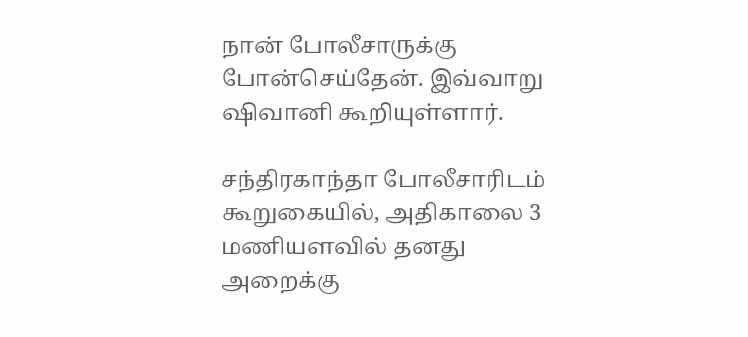நான் போலீசாருக்கு போன்செய்தேன். இவ்வாறு ஷிவானி கூறியுள்ளார்.

சந்திரகாந்தா போலீசாரிடம் கூறுகையில், அதிகாலை 3 மணியளவில் தனது அறைக்கு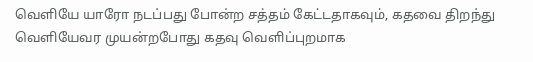வெளியே யாரோ நடப்பது போன்ற சத்தம் கேட்டதாகவும், கதவை திறந்து வெளியேவர முயன்றபோது கதவு வெளிப்புறமாக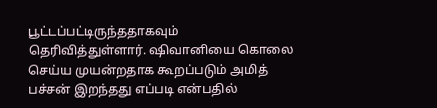பூட்டப்பட்டிருந்ததாகவும் தெரிவித்துள்ளார். ஷிவானியை கொலை செய்ய முயன்றதாக கூறப்படும் அமித் பச்சன் இறந்தது எப்படி என்பதில்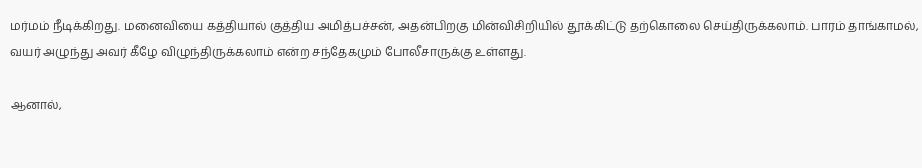மர்மம் நீடிக்கிறது. மனைவியை கத்தியால் குத்திய அமித்பச்சன், அதன்பிறகு மின்விசிறியில் தூக்கிட்டு தற்கொலை செய்திருக்கலாம். பாரம் தாங்காமல், வயர் அழுந்து அவர் கீழே விழுந்திருக்கலாம் என்ற சந்தேகமும் போலீசாருக்கு உள்ளது.

ஆனால்,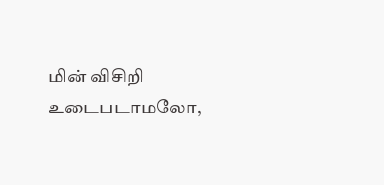மின் விசிறி உடைபடாமலோ,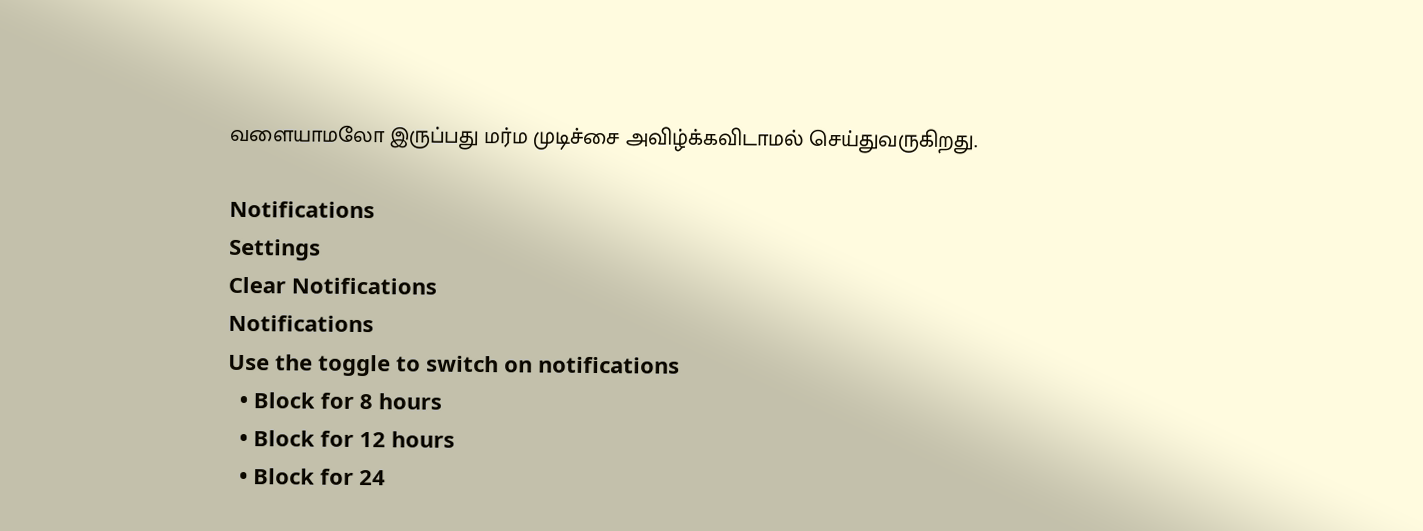வளையாமலோ இருப்பது மர்ம முடிச்சை அவிழ்க்கவிடாமல் செய்துவருகிறது.

Notifications
Settings
Clear Notifications
Notifications
Use the toggle to switch on notifications
  • Block for 8 hours
  • Block for 12 hours
  • Block for 24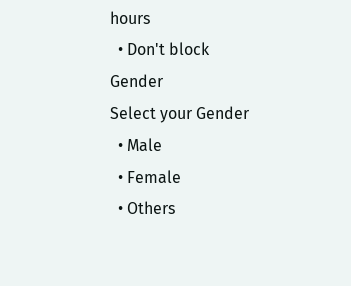hours
  • Don't block
Gender
Select your Gender
  • Male
  • Female
  • Others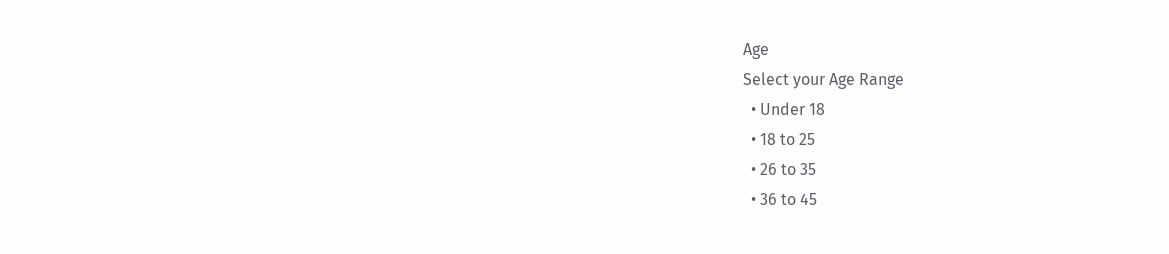Age
Select your Age Range
  • Under 18
  • 18 to 25
  • 26 to 35
  • 36 to 45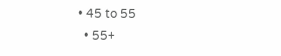• 45 to 55
  • 55+